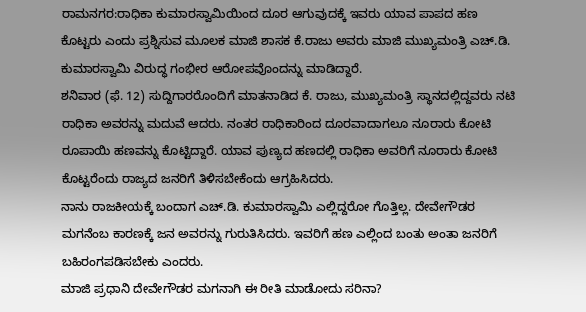ರಾಮನಗರ:ರಾಧಿಕಾ ಕುಮಾರಸ್ವಾಮಿಯಿಂದ ದೂರ ಆಗುವುದಕ್ಕೆ ಇವರು ಯಾವ ಪಾಪದ ಹಣ ಕೊಟ್ಟರು ಎಂದು ಪ್ರಶ್ನಿಸುವ ಮೂಲಕ ಮಾಜಿ ಶಾಸಕ ಕೆ.ರಾಜು ಅವರು ಮಾಜಿ ಮುಖ್ಯಮಂತ್ರಿ ಎಚ್.ಡಿ. ಕುಮಾರಸ್ವಾಮಿ ವಿರುದ್ಧ ಗಂಭೀರ ಆರೋಪವೊಂದನ್ನು ಮಾಡಿದ್ದಾರೆ.
ಶನಿವಾರ (ಫೆ. 12) ಸುದ್ದಿಗಾರರೊಂದಿಗೆ ಮಾತನಾಡಿದ ಕೆ. ರಾಜು, ಮುಖ್ಯಮಂತ್ರಿ ಸ್ಥಾನದಲ್ಲಿ‌ದ್ದವರು ನಟಿ ರಾಧಿಕಾ ಅವರನ್ನು ಮದುವೆ ಆದರು. ನಂತರ ರಾಧಿಕಾರಿಂದ ದೂರವಾದಾಗಲೂ ನೂರಾರು ಕೋಟಿ ರೂಪಾಯಿ ಹಣವನ್ನು ಕೊಟ್ಟಿದ್ದಾರೆ. ಯಾವ ಪುಣ್ಯದ ಹಣದಲ್ಲಿ ರಾಧಿಕಾ ಅವರಿಗೆ ನೂರಾರು ಕೋಟಿ‌ ಕೊಟ್ಟರೆಂದು ರಾಜ್ಯದ ಜನರಿಗೆ ತಿಳಿಸಬೇಕೆಂದು ಆಗ್ರಹಿಸಿದರು.
ನಾನು ರಾಜಕೀಯಕ್ಕೆ ಬಂದಾಗ ಎಚ್‌.ಡಿ. ಕುಮಾರಸ್ವಾಮಿ ಎಲ್ಲಿದ್ದರೋ ಗೊತ್ತಿಲ್ಲ. ದೇವೇಗೌಡರ ಮಗನೆಂಬ ಕಾರಣಕ್ಕೆ ಜನ ಅವರನ್ನು ಗುರುತಿಸಿದರು. ಇವರಿಗೆ ಹಣ ಎಲ್ಲಿಂದ ಬಂತು ಅಂತಾ ಜನರಿಗೆ ಬಹಿರಂಗಪಡಿಸಬೇಕು ಎಂದರು.
ಮಾಜಿ ಪ್ರಧಾನಿ ದೇವೇಗೌಡರ ಮಗನಾಗಿ ಈ ರೀತಿ ಮಾಡೋದು ಸರಿನಾ?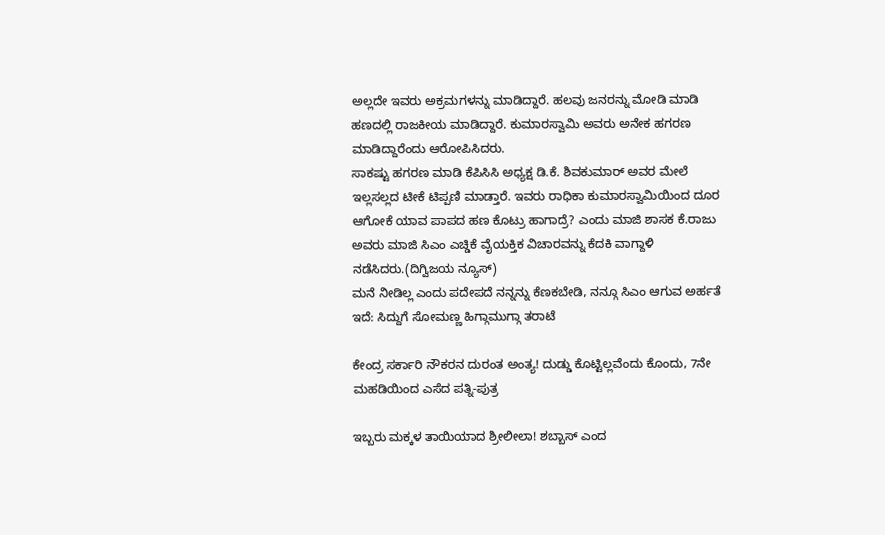ಅಲ್ಲದೇ ಇವರು ಅಕ್ರಮಗಳನ್ನು ಮಾಡಿದ್ದಾರೆ. ಹಲವು ಜನರನ್ನು ಮೋಡಿ ಮಾಡಿ ಹಣದಲ್ಲಿ ರಾಜಕೀಯ ಮಾಡಿದ್ದಾರೆ. ಕುಮಾರಸ್ವಾಮಿ ಅವರು ಅನೇಕ ಹಗರಣ ಮಾಡಿದ್ದಾರೆಂದು ಆರೋಪಿಸಿದರು.
ಸಾಕಷ್ಟು ಹಗರಣ ಮಾಡಿ ಕೆಪಿಸಿಸಿ ಅಧ್ಯಕ್ಷ ಡಿ.ಕೆ. ಶಿವಕುಮಾರ್ ಅವರ ಮೇಲೆ ಇಲ್ಲಸಲ್ಲದ ಟೀಕೆ ಟಿಪ್ಪಣಿ ಮಾಡ್ತಾರೆ. ಇವರು ರಾಧಿಕಾ ಕುಮಾರಸ್ವಾಮಿಯಿಂದ ದೂರ ಆಗೋಕೆ ಯಾವ ಪಾಪದ ಹಣ ಕೊಟ್ರು ಹಾಗಾದ್ರೆ? ಎಂದು ಮಾಜಿ ಶಾಸಕ ಕೆ.ರಾಜು ಅವರು ಮಾಜಿ ಸಿಎಂ ಎಚ್ಡಿಕೆ ವೈಯಕ್ತಿಕ ವಿಚಾರವನ್ನು ಕೆದಕಿ ವಾಗ್ದಾಳಿ ನಡೆಸಿದರು.(ದಿಗ್ವಿಜಯ ನ್ಯೂಸ್)
ಮನೆ ನೀಡಿಲ್ಲ ಎಂದು ಪದೇಪದೆ ನನ್ನನ್ನು ಕೆಣಕಬೇಡಿ, ನನ್ಗೂ ಸಿಎಂ ಆಗುವ ಅರ್ಹತೆ ಇದೆ: ಸಿದ್ದುಗೆ ಸೋಮಣ್ಣ ಹಿಗ್ಗಾಮುಗ್ಗಾ ತರಾಟೆ

ಕೇಂದ್ರ ಸರ್ಕಾರಿ ನೌಕರನ ದುರಂತ ಅಂತ್ಯ! ದುಡ್ಡು ಕೊಟ್ಟಿಲ್ಲವೆಂದು ಕೊಂದು, 7ನೇ ಮಹಡಿಯಿಂದ ಎಸೆದ ಪತ್ನಿ-ಪುತ್ರ

ಇಬ್ಬರು ಮಕ್ಕಳ ತಾಯಿಯಾದ ಶ್ರೀಲೀಲಾ! ಶಬ್ಬಾಸ್ ಎಂದ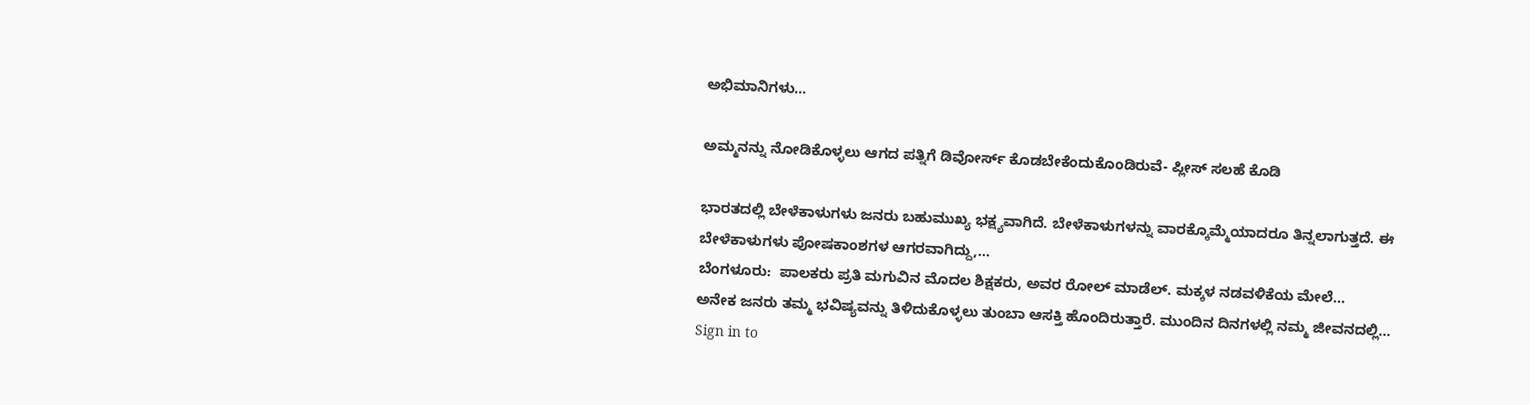ಅಭಿಮಾನಿಗಳು…

ಅಮ್ಮನನ್ನು ನೋಡಿಕೊಳ್ಳಲು ಆಗದ ಪತ್ನಿಗೆ ಡಿವೋರ್ಸ್‌ ಕೊಡಬೇಕೆಂದುಕೊಂಡಿರುವೆ- ಪ್ಲೀಸ್ ಸಲಹೆ ಕೊಡಿ

ಭಾರತದಲ್ಲಿ ಬೇಳೆಕಾಳುಗಳು ಜನರು ಬಹುಮುಖ್ಯ ಭಕ್ಷ್ಯವಾಗಿದೆ. ಬೇಳೆಕಾಳುಗಳನ್ನು ವಾರಕ್ಕೊಮ್ಮೆಯಾದರೂ ತಿನ್ನಲಾಗುತ್ತದೆ. ಈ ಬೇಳೆಕಾಳುಗಳು ಪೋಷಕಾಂಶಗಳ ಆಗರವಾಗಿದ್ದು,…
ಬೆಂಗಳೂರು:  ಪಾಲಕರು ಪ್ರತಿ ಮಗುವಿನ ಮೊದಲ ಶಿಕ್ಷಕರು, ಅವರ ರೋಲ್ ಮಾಡೆಲ್. ಮಕ್ಕಳ ನಡವಳಿಕೆಯ ಮೇಲೆ…
ಅನೇಕ ಜನರು ತಮ್ಮ ಭವಿಷ್ಯವನ್ನು ತಿಳಿದುಕೊಳ್ಳಲು ತುಂಬಾ ಆಸಕ್ತಿ ಹೊಂದಿರುತ್ತಾರೆ. ಮುಂದಿನ ದಿನಗಳಲ್ಲಿ ನಮ್ಮ ಜೀವನದಲ್ಲಿ…
Sign in to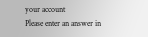your account
Please enter an answer in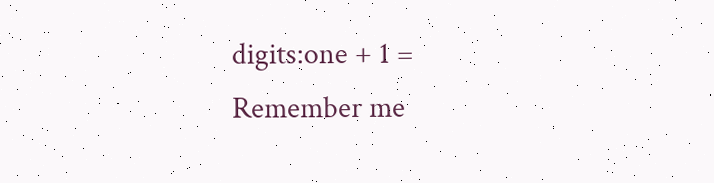digits:one + 1 =
Remember me